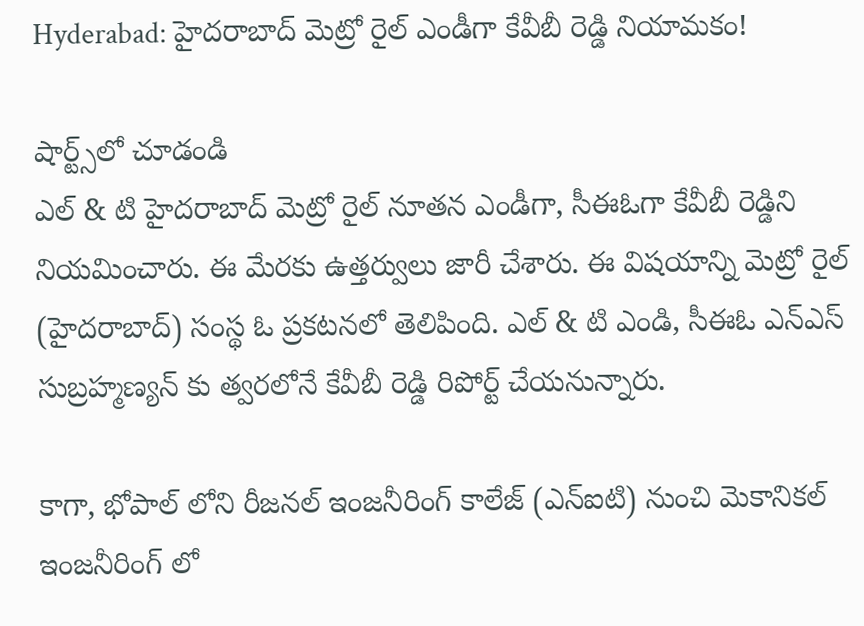Hyderabad: హైదరాబాద్ మెట్రో రైల్ ఎండీగా కేవీబీ రెడ్డి నియామకం!

షార్ట్స్‌లో చూడండి
ఎల్ & టి హైదరాబాద్ మెట్రో రైల్ నూతన ఎండీగా, సీఈఓగా కేవీబీ రెడ్డిని నియమించారు. ఈ మేరకు ఉత్తర్వులు జారీ చేశారు. ఈ విషయాన్ని మెట్రో రైల్ (హైదరాబాద్) సంస్థ ఓ ప్రకటనలో తెలిపింది. ఎల్ & టి ఎండి, సీఈఓ ఎన్ఎస్ సుబ్రహ్మణ్యన్ కు త్వరలోనే కేవీబీ రెడ్డి రిపోర్ట్ చేయనున్నారు.

కాగా, భోపాల్ లోని రీజనల్ ఇంజనీరింగ్ కాలేజ్ (ఎన్ఐటి) నుంచి మెకానికల్ ఇంజనీరింగ్ లో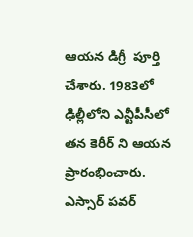ఆయన డిగ్రీ  పూర్తి చేశారు. 1983లో ఢిల్లీలోని ఎన్టీపీసీలో తన కెరీర్ ని ఆయన ప్రారంభించారు. ఎస్సార్ పవర్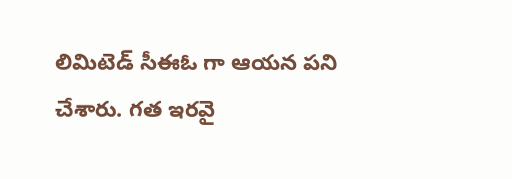లిమిటెడ్ సీఈఓ గా ఆయన పని చేశారు. గత ఇరవై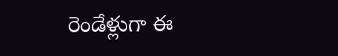రెండేళ్లుగా ఈ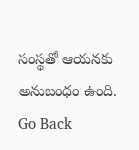సంస్థతో ఆయనకు అనుబంధం ఉంది.
Go Back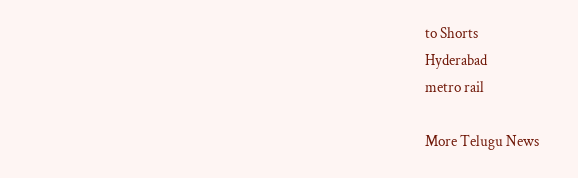to Shorts
Hyderabad
metro rail

More Telugu News